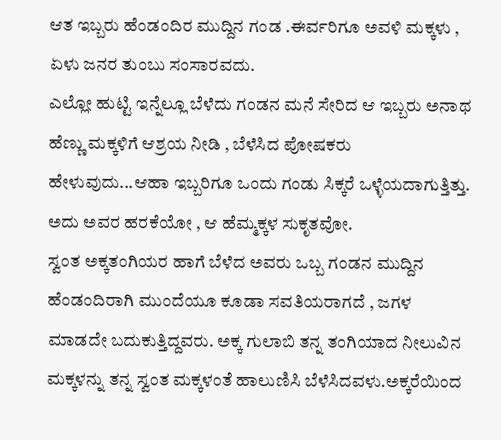ಆತ ಇಬ್ಬರು ಹೆಂಡಂದಿರ ಮುದ್ದಿನ ಗಂಡ .ಈರ್ವರಿಗೂ ಅವಳಿ ಮಕ್ಕಳು , ಏಳು ಜನರ ತುಂಬು ಸಂಸಾರವದು.
ಎಲ್ಲೋ ಹುಟ್ಟಿ ಇನ್ನೆಲ್ಲೂ ಬೆಳೆದು ಗಂಡನ ಮನೆ ಸೇರಿದ ಆ ಇಬ್ಬರು ಅನಾಥ ಹೆಣ್ಣು ಮಕ್ಕಳಿಗೆ ಆಶ್ರಯ ನೀಡಿ , ಬೆಳೆಸಿದ ಪೋಷಕರು ಹೇಳುವುದು...ಆಹಾ ಇಬ್ಬರಿಗೂ ಒಂದು ಗಂಡು ಸಿಕ್ಕರೆ ಒಳ್ಳೆಯದಾಗುತ್ತಿತ್ತು.
ಅದು ಅವರ ಹರಕೆಯೋ , ಆ ಹೆಮ್ಮಕ್ಕಳ ಸುಕೃತವೋ.
ಸ್ವಂತ ಅಕ್ಕತಂಗಿಯರ ಹಾಗೆ ಬೆಳೆದ ಅವರು ಒಬ್ಬ ಗಂಡನ ಮುದ್ದಿನ ಹೆಂಡಂದಿರಾಗಿ ಮುಂದೆಯೂ ಕೂಡಾ ಸವತಿಯರಾಗದೆ , ಜಗಳ ಮಾಡದೇ ಬದುಕುತ್ತಿದ್ದವರು. ಅಕ್ಕ ಗುಲಾಬಿ ತನ್ನ ತಂಗಿಯಾದ ನೀಲುವಿನ ಮಕ್ಕಳನ್ನು ತನ್ನ ಸ್ವಂತ ಮಕ್ಕಳಂತೆ ಹಾಲುಣಿಸಿ ಬೆಳೆಸಿದವಳು.ಅಕ್ಕರೆಯಿಂದ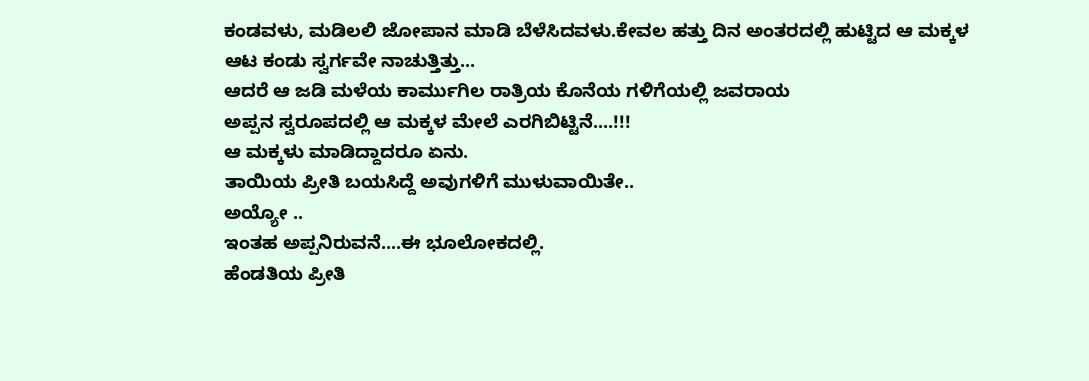ಕಂಡವಳು, ಮಡಿಲಲಿ ಜೋಪಾನ ಮಾಡಿ ಬೆಳೆಸಿದವಳು.ಕೇವಲ ಹತ್ತು ದಿನ ಅಂತರದಲ್ಲಿ ಹುಟ್ಟಿದ ಆ ಮಕ್ಕಳ ಆಟ ಕಂಡು ಸ್ವರ್ಗವೇ ನಾಚುತ್ತಿತ್ತು...
ಆದರೆ ಆ ಜಡಿ ಮಳೆಯ ಕಾರ್ಮುಗಿಲ ರಾತ್ರಿಯ ಕೊನೆಯ ಗಳಿಗೆಯಲ್ಲಿ ಜವರಾಯ
ಅಪ್ಪನ ಸ್ವರೂಪದಲ್ಲಿ ಆ ಮಕ್ಕಳ ಮೇಲೆ ಎರಗಿಬಿಟ್ಟಿನೆ....!!!
ಆ ಮಕ್ಕಳು ಮಾಡಿದ್ದಾದರೂ ಏನು.
ತಾಯಿಯ ಪ್ರೀತಿ ಬಯಸಿದ್ದೆ ಅವುಗಳಿಗೆ ಮುಳುವಾಯಿತೇ..
ಅಯ್ಯೋ ..
ಇಂತಹ ಅಪ್ಪನಿರುವನೆ....ಈ ಭೂಲೋಕದಲ್ಲಿ.
ಹೆಂಡತಿಯ ಪ್ರೀತಿ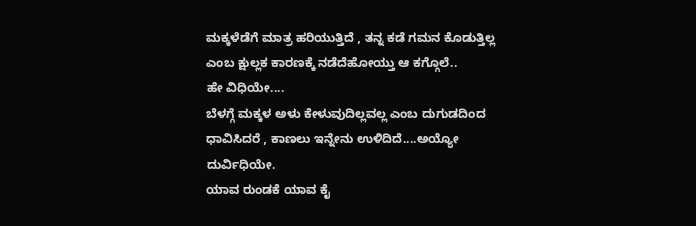ಮಕ್ಕಳೆಡೆಗೆ ಮಾತ್ರ ಹರಿಯುತ್ತಿದೆ , ತನ್ನ ಕಡೆ ಗಮನ ಕೊಡುತ್ತಿಲ್ಲ ಎಂಬ ಕ್ಷುಲ್ಲಕ ಕಾರಣಕ್ಕೆ ನಡೆದೆಹೋಯ್ತು ಆ ಕಗ್ಗೊಲೆ..
ಹೇ ವಿಧಿಯೇ....
ಬೆಳಗ್ಗೆ ಮಕ್ಕಳ ಅಳು ಕೇಳುವುದಿಲ್ಲವಲ್ಲ ಎಂಬ ದುಗುಡದಿಂದ ಧಾವಿಸಿದರೆ , ಕಾಣಲು ಇನ್ನೇನು ಉಳಿದಿದೆ....ಅಯ್ಯೋ ದುರ್ವಿಧಿಯೇ.
ಯಾವ ರುಂಡಕೆ ಯಾವ ಕೈ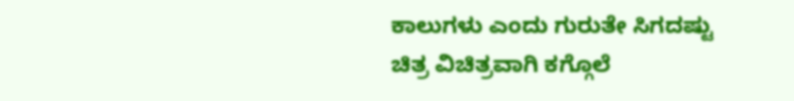ಕಾಲುಗಳು ಎಂದು ಗುರುತೇ ಸಿಗದಷ್ಟು ಚಿತ್ರ ವಿಚಿತ್ರವಾಗಿ ಕಗ್ಗೊಲೆ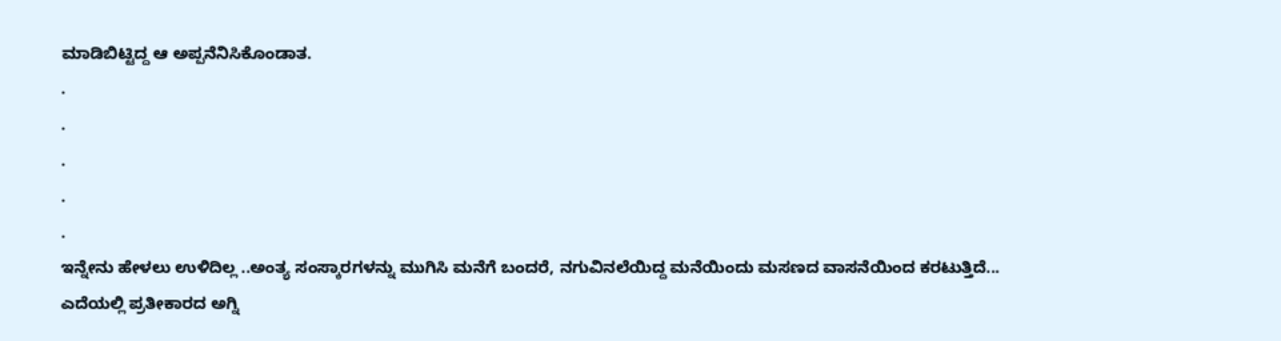ಮಾಡಿಬಿಟ್ಟಿದ್ದ ಆ ಅಪ್ಪನೆನಿಸಿಕೊಂಡಾತ.
.
.
.
.
.
ಇನ್ನೇನು ಹೇಳಲು ಉಳಿದಿಲ್ಲ ..ಅಂತ್ಯ ಸಂಸ್ಕಾರಗಳನ್ನು ಮುಗಿಸಿ ಮನೆಗೆ ಬಂದರೆ, ನಗುವಿನಲೆಯಿದ್ದ ಮನೆಯಿಂದು ಮಸಣದ ವಾಸನೆಯಿಂದ ಕರಟುತ್ತಿದೆ...
ಎದೆಯಲ್ಲಿ ಪ್ರತೀಕಾರದ ಅಗ್ನಿ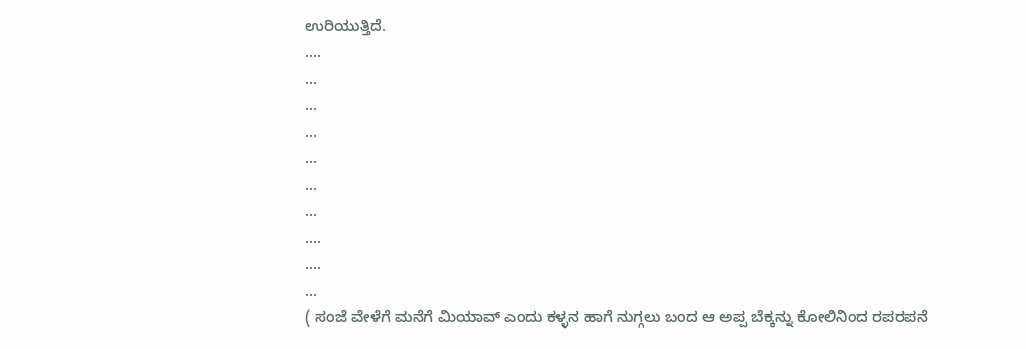ಉರಿಯುತ್ತಿದೆ.
....
...
...
...
...
...
...
....
....
...
( ಸಂಜೆ ವೇಳೆಗೆ ಮನೆಗೆ ಮಿಯಾವ್ ಎಂದು ಕಳ್ಳನ ಹಾಗೆ ನುಗ್ಗಲು ಬಂದ ಆ ಅಪ್ಪ ಬೆಕ್ಕನ್ನು ಕೋಲಿನಿಂದ ರಪರಪನೆ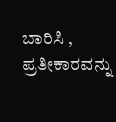ಬಾರಿಸಿ , ಪ್ರತೀಕಾರವನ್ನು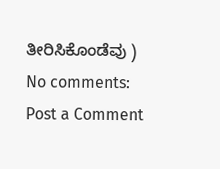ತೀರಿಸಿಕೊಂಡೆವು )
No comments:
Post a Comment